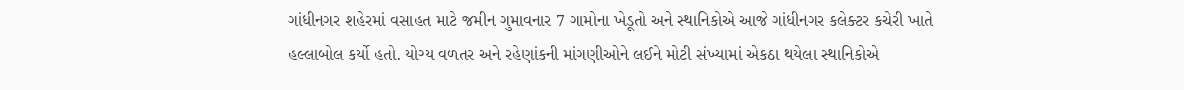ગાંધીનગર શહેરમાં વસાહત માટે જમીન ગુમાવનાર 7 ગામોના ખેડૂતો અને સ્થાનિકોએ આજે ગાંધીનગર કલેક્ટર કચેરી ખાતે હલ્લાબોલ કર્યો હતો. યોગ્ય વળતર અને રહેણાંકની માંગણીઓને લઈને મોટી સંખ્યામાં એકઠા થયેલા સ્થાનિકોએ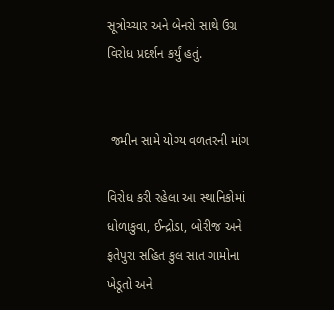સૂત્રોચ્ચાર અને બેનરો સાથે ઉગ્ર વિરોધ પ્રદર્શન કર્યું હતું.


 જમીન સામે યોગ્ય વળતરની માંગ

વિરોધ કરી રહેલા આ સ્થાનિકોમાં ધોળાકુવા, ઈન્દ્રોડા, બોરીજ અને ફતેપુરા સહિત કુલ સાત ગામોના ખેડૂતો અને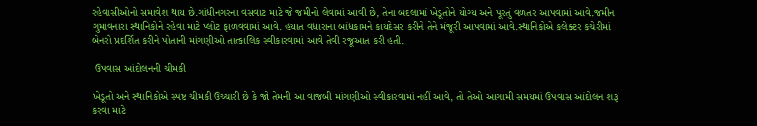રહેવાસીઓનો સમાવેશ થાય છે.ગાંધીનગરના વસવાટ માટે જે જમીનો લેવામાં આવી છે, તેના બદલામાં ખેડૂતોને યોગ્ય અને પૂરતું વળતર આપવામાં આવે.જમીન ગુમાવનારા સ્થાનિકોને રહેવા માટે પ્લોટ ફાળવવામાં આવે. હયાત વધારાના બાંધકામને કાયદેસર કરીને તેને મંજૂરી આપવામાં આવે.સ્થાનિકોએ કલેક્ટર કચેરીમાં બેનરો પ્રદર્શિત કરીને પોતાની માંગણીઓ તાત્કાલિક સ્વીકારવામાં આવે તેવી રજૂઆત કરી હતી.

 ઉપવાસ આંદોલનની ચીમકી

ખેડૂતો અને સ્થાનિકોએ સ્પષ્ટ ચીમકી ઉચ્ચારી છે કે જો તેમની આ વાજબી માંગણીઓ સ્વીકારવામાં નહીં આવે, તો તેઓ આગામી સમયમાં ઉપવાસ આંદોલન શરૂ કરવા માટે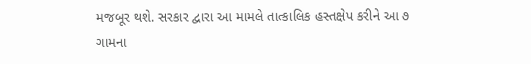મજબૂર થશે. સરકાર દ્વારા આ મામલે તાત્કાલિક હસ્તક્ષેપ કરીને આ ૭ ગામના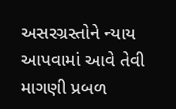અસરગ્રસ્તોને ન્યાય આપવામાં આવે તેવી માગણી પ્રબળ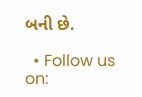બની છે.

  • Follow us on: